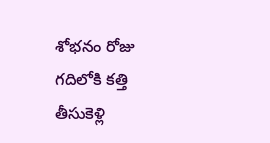శోభనం రోజు గదిలోకి కత్తి తీసుకెళ్లి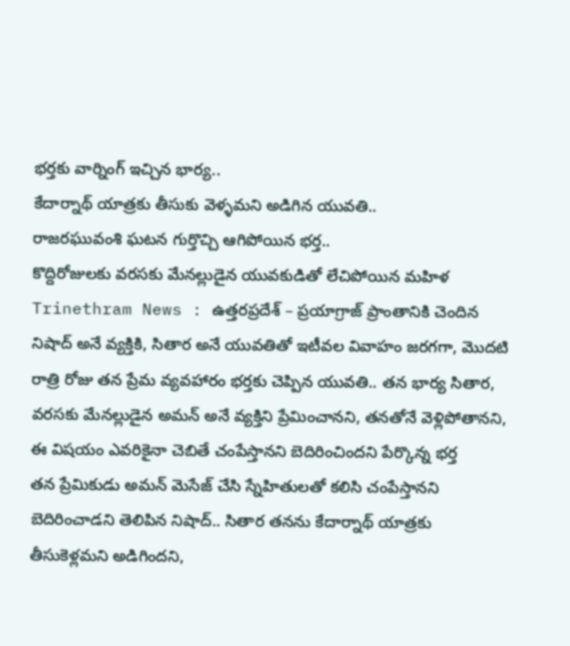భర్తకు వార్నింగ్ ఇచ్చిన భార్య..
కేదార్నాథ్ యాత్రకు తీసుకు వెళ్ళమని అడిగిన యువతి..
రాజరఘువంశి ఘటన గుర్తొచ్చి ఆగిపోయిన భర్త..
కొద్దిరోజులకు వరసకు మేనల్లుడైన యువకుడితో లేచిపోయిన మహిళ
Trinethram News : ఉత్తరప్రదేశ్ – ప్రయాగ్రాజ్ ప్రాంతానికి చెందిన నిషాద్ అనే వ్యక్తికి, సితార అనే యువతితో ఇటీవల వివాహం జరగగా, మొదటి రాత్రి రోజు తన ప్రేమ వ్యవహారం భర్తకు చెప్పిన యువతి.. తన భార్య సితార, వరసకు మేనల్లుడైన అమన్ అనే వ్యక్తిని ప్రేమించానని, తనతోనే వెళ్లిపోతానని, ఈ విషయం ఎవరికైనా చెబితే చంపేస్తానని బెదిరించిందని పేర్కొన్న భర్త
తన ప్రేమికుడు అమన్ మెసేజ్ చేసి స్నేహితులతో కలిసి చంపేస్తానని బెదిరించాడని తెలిపిన నిషాద్.. సితార తనను కేదార్నాథ్ యాత్రకు తీసుకెళ్లమని అడిగిందని,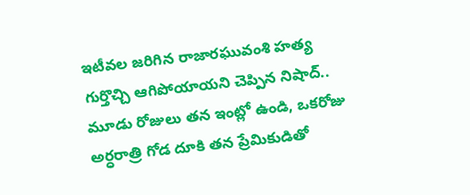ఇటీవల జరిగిన రాజారఘువంశి హత్య గుర్తొచ్చి ఆగిపోయాయని చెప్పిన నిషాద్..
మూడు రోజులు తన ఇంట్లో ఉండి, ఒకరోజు అర్ధరాత్రి గోడ దూకి తన ప్రేమికుడితో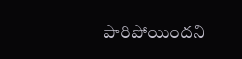పారిపోయిందని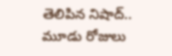తెలిపిన నిషాద్.. మూడు రోజులు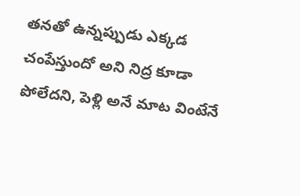తనతో ఉన్నప్పుడు ఎక్కడ చంపేస్తుందో అని నిద్ర కూడా పోలేదని, పెళ్లి అనే మాట వింటేనే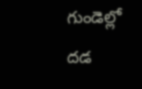గుండెల్లో దడ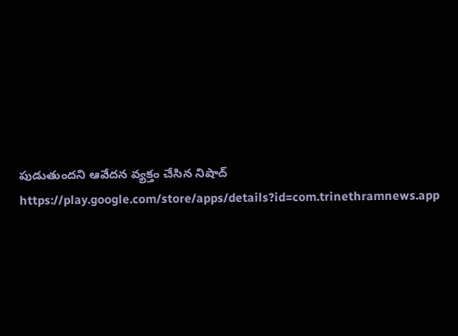పుడుతుందని ఆవేదన వ్యక్తం చేసిన నిషాద్
https://play.google.com/store/apps/details?id=com.trinethramnews.app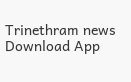Trinethram news
Download App